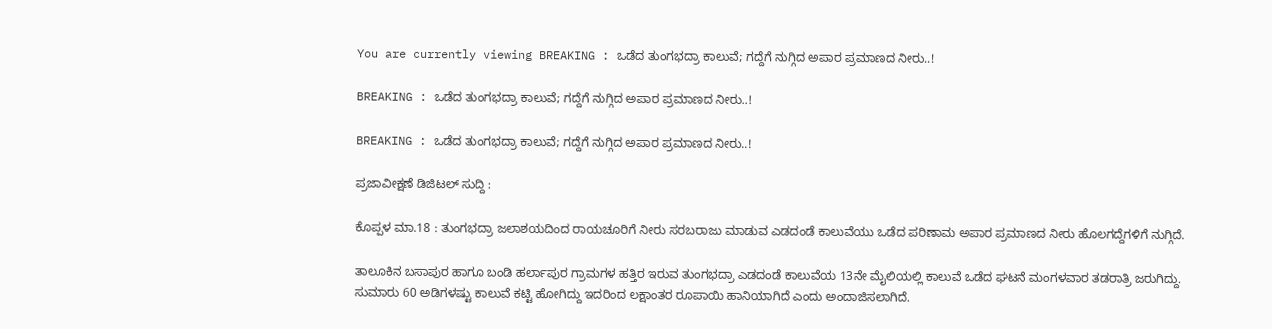You are currently viewing BREAKING : ಒಡೆದ ತುಂಗಭದ್ರಾ ಕಾಲುವೆ; ಗದ್ದೆಗೆ ನುಗ್ಗಿದ ಅಪಾರ ಪ್ರಮಾಣದ ನೀರು..!

BREAKING : ಒಡೆದ ತುಂಗಭದ್ರಾ ಕಾಲುವೆ; ಗದ್ದೆಗೆ ನುಗ್ಗಿದ ಅಪಾರ ಪ್ರಮಾಣದ ನೀರು..!

BREAKING : ಒಡೆದ ತುಂಗಭದ್ರಾ ಕಾಲುವೆ; ಗದ್ದೆಗೆ ನುಗ್ಗಿದ ಅಪಾರ ಪ್ರಮಾಣದ ನೀರು..!

ಪ್ರಜಾವೀಕ್ಷಣೆ ಡಿಜಿಟಲ್ ಸುದ್ದಿ :

ಕೊಪ್ಪಳ ಮಾ.18 : ತುಂಗಭದ್ರಾ ಜಲಾಶಯದಿಂದ ರಾಯಚೂರಿಗೆ ನೀರು ಸರಬರಾಜು ಮಾಡುವ ಎಡದಂಡೆ ಕಾಲುವೆಯು ಒಡೆದ ಪರಿಣಾಮ ಅಪಾರ ಪ್ರಮಾಣದ ನೀರು ಹೊಲಗದ್ದೆಗಳಿಗೆ ನುಗ್ಗಿದೆ.

ತಾಲೂಕಿನ ಬಸಾಪುರ ಹಾಗೂ ಬಂಡಿ ಹರ್ಲಾಪುರ ಗ್ರಾಮಗಳ ಹತ್ತಿರ ಇರುವ ತುಂಗಭದ್ರಾ ಎಡದಂಡೆ ಕಾಲುವೆಯ 13ನೇ ಮೈಲಿಯಲ್ಲಿ ಕಾಲುವೆ ಒಡೆದ ಘಟನೆ ಮಂಗಳವಾರ ತಡರಾತ್ರಿ ಜರುಗಿದ್ದು. ಸುಮಾರು 60 ಅಡಿಗಳಷ್ಟು ಕಾಲುವೆ ಕಟ್ಟಿ ಹೋಗಿದ್ದು ಇದರಿಂದ ಲಕ್ಷಾಂತರ ರೂಪಾಯಿ ಹಾನಿಯಾಗಿದೆ ಎಂದು ಅಂದಾಜಿಸಲಾಗಿದೆ.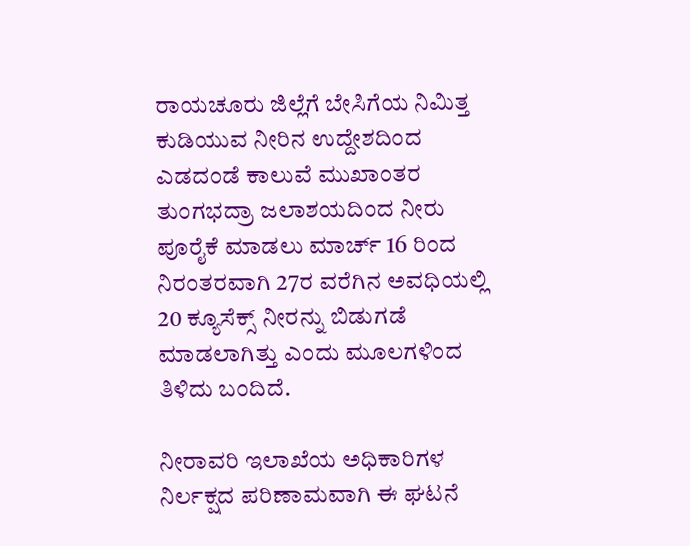ರಾಯಚೂರು ಜಿಲ್ಲೆಗೆ ಬೇಸಿಗೆಯ ನಿಮಿತ್ತ ಕುಡಿಯುವ ನೀರಿನ ಉದ್ದೇಶದಿಂದ ಎಡದಂಡೆ ಕಾಲುವೆ ಮುಖಾಂತರ ತುಂಗಭದ್ರಾ ಜಲಾಶಯದಿಂದ ನೀರು ಪೂರೈಕೆ ಮಾಡಲು ಮಾರ್ಚ್ 16 ರಿಂದ ನಿರಂತರವಾಗಿ 27ರ ವರೆಗಿನ ಅವಧಿಯಲ್ಲಿ 20 ಕ್ಯೂಸೆಕ್ಸ್ ನೀರನ್ನು ಬಿಡುಗಡೆ ಮಾಡಲಾಗಿತ್ತು ಎಂದು ಮೂಲಗಳಿಂದ ತಿಳಿದು ಬಂದಿದೆ.

ನೀರಾವರಿ ಇಲಾಖೆಯ ಅಧಿಕಾರಿಗಳ ನಿರ್ಲಕ್ಷದ ಪರಿಣಾಮವಾಗಿ ಈ ಘಟನೆ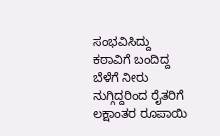ಸಂಭವಿಸಿದ್ದು ಕಠಾವಿಗೆ ಬಂದಿದ್ದ ಬೆಳೆಗೆ ನೀರು ನುಗ್ಗಿದ್ದರಿಂದ ರೈತರಿಗೆ ಲಕ್ಷಾಂತರ ರೂಪಾಯಿ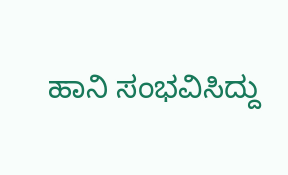ಹಾನಿ ಸಂಭವಿಸಿದ್ದು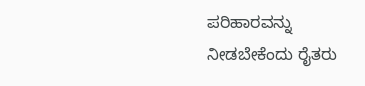ಪರಿಹಾರವನ್ನು ನೀಡಬೇಕೆಂದು ರೈತರು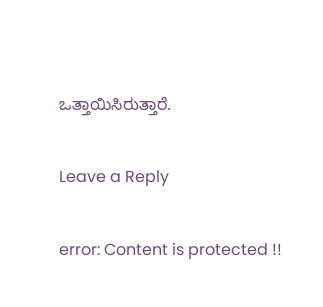ಒತ್ತಾಯಿಸಿರುತ್ತಾರೆ.

Leave a Reply

error: Content is protected !!